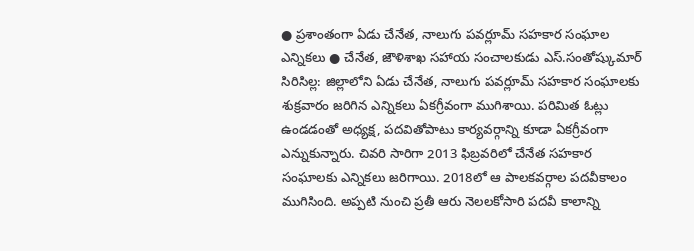● ప్రశాంతంగా ఏడు చేనేత, నాలుగు పవర్లూమ్ సహకార సంఘాల ఎన్నికలు ● చేనేత, జౌళిశాఖ సహాయ సంచాలకుడు ఎస్.సంతోష్కుమార్
సిరిసిల్ల: జిల్లాలోని ఏడు చేనేత, నాలుగు పవర్లూమ్ సహకార సంఘాలకు శుక్రవారం జరిగిన ఎన్నికలు ఏకగ్రీవంగా ముగిశాయి. పరిమిత ఓట్లు ఉండడంతో అధ్యక్ష, పదవితోపాటు కార్యవర్గాన్ని కూడా ఏకగ్రీవంగా ఎన్నుకున్నారు. చివరి సారిగా 2013 ఫిబ్రవరిలో చేనేత సహకార సంఘాలకు ఎన్నికలు జరిగాయి. 2018లో ఆ పాలకవర్గాల పదవీకాలం ముగిసింది. అప్పటి నుంచి ప్రతీ ఆరు నెలలకోసారి పదవీ కాలాన్ని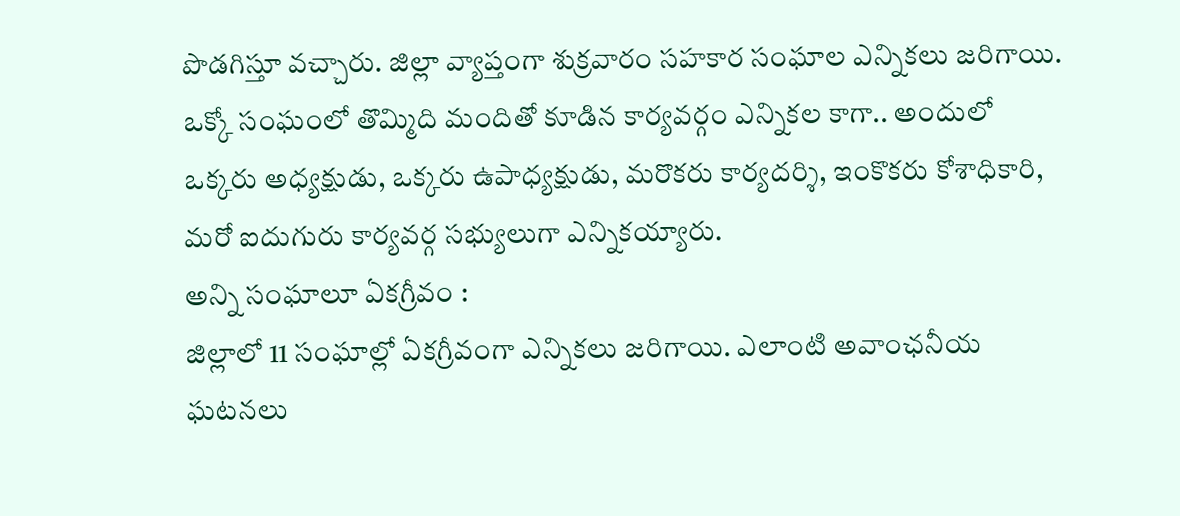పొడగిస్తూ వచ్చారు. జిల్లా వ్యాప్తంగా శుక్రవారం సహకార సంఘాల ఎన్నికలు జరిగాయి. ఒక్కో సంఘంలో తొమ్మిది మందితో కూడిన కార్యవర్గం ఎన్నికల కాగా.. అందులో ఒక్కరు అధ్యక్షుడు, ఒక్కరు ఉపాధ్యక్షుడు, మరొకరు కార్యదర్శి, ఇంకొకరు కోశాధికారి, మరో ఐదుగురు కార్యవర్గ సభ్యులుగా ఎన్నికయ్యారు.
అన్ని సంఘాలూ ఏకగ్రీవం :
జిల్లాలో 11 సంఘాల్లో ఏకగ్రీవంగా ఎన్నికలు జరిగాయి. ఎలాంటి అవాంఛనీయ ఘటనలు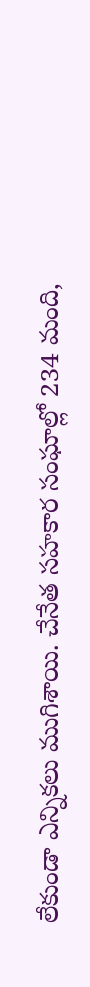లేకుండా ఎన్నికలు ముగిశాయి. చేనేత సహకార సంఘాల్లో 234 మంది,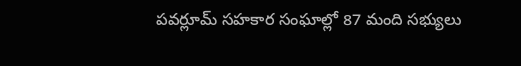పవర్లూమ్ సహకార సంఘాల్లో 87 మంది సభ్యులు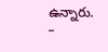ఉన్నారు.
–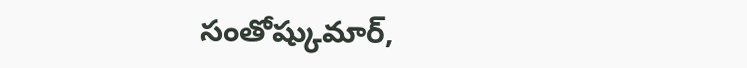సంతోష్కుమార్,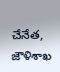చేనేత, జౌళిశాఖ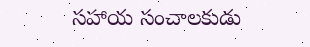సహాయ సంచాలకుడు